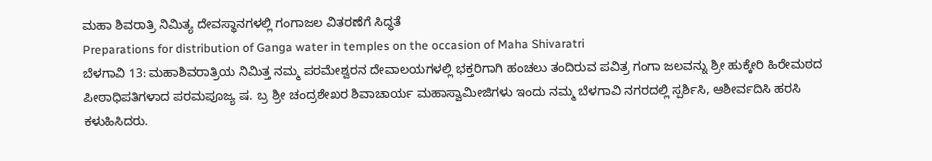ಮಹಾ ಶಿವರಾತ್ರಿ ನಿಮಿತ್ಯ ದೇವಸ್ಥಾನಗಳಲ್ಲಿ ಗಂಗಾಜಲ ವಿತರಣೆಗೆ ಸಿದ್ಧತೆ
Preparations for distribution of Ganga water in temples on the occasion of Maha Shivaratri
ಬೆಳಗಾವಿ 13: ಮಹಾಶಿವರಾತ್ರಿಯ ನಿಮಿತ್ತ ನಮ್ಮ ಪರಮೇಶ್ವರನ ದೇವಾಲಯಗಳಲ್ಲಿ ಭಕ್ತರಿಗಾಗಿ ಹಂಚಲು ತಂದಿರುವ ಪವಿತ್ರ ಗಂಗಾ ಜಲವನ್ನು ಶ್ರೀ ಹುಕ್ಕೇರಿ ಹಿರೇಮಠದ ಪೀಠಾಧಿಪತಿಗಳಾದ ಪರಮಪೂಜ್ಯ ಷ. ಬ್ರ ಶ್ರೀ ಚಂದ್ರಶೇಖರ ಶಿವಾಚಾರ್ಯ ಮಹಾಸ್ವಾಮೀಜಿಗಳು ಇಂದು ನಮ್ಮ ಬೆಳಗಾವಿ ನಗರದಲ್ಲಿ ಸ್ಪರ್ಶಿಸಿ, ಆಶೀರ್ವದಿಸಿ ಹರಸಿ ಕಳುಹಿಸಿದರು.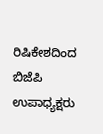ರಿಷಿಕೇಶದಿಂದ ಬಿಜೆಪಿ ಉಪಾಧ್ಯಕ್ಷರು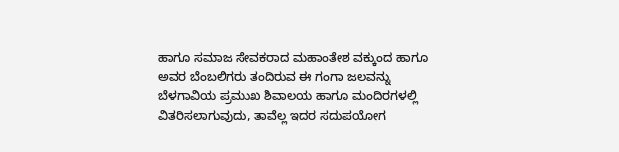ಹಾಗೂ ಸಮಾಜ ಸೇವಕರಾದ ಮಹಾಂತೇಶ ವಕ್ಕುಂದ ಹಾಗೂ ಅವರ ಬೆಂಬಲಿಗರು ತಂದಿರುವ ಈ ಗಂಗಾ ಜಲವನ್ನು ಬೆಳಗಾವಿಯ ಪ್ರಮುಖ ಶಿವಾಲಯ ಹಾಗೂ ಮಂದಿರಗಳಲ್ಲಿ ವಿತರಿಸಲಾಗುವುದು, ತಾವೆಲ್ಲ ಇದರ ಸದುಪಯೋಗ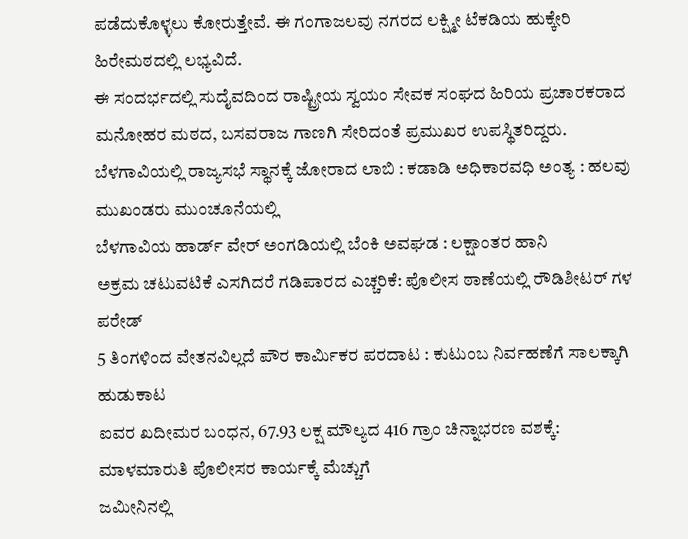ಪಡೆದುಕೊಳ್ಳಲು ಕೋರುತ್ತೇವೆ. ಈ ಗಂಗಾಜಲವು ನಗರದ ಲಕ್ಷ್ಮೀ ಟೆಕಡಿಯ ಹುಕ್ಕೇರಿ ಹಿರೇಮಠದಲ್ಲಿ ಲಭ್ಯವಿದೆ.
ಈ ಸಂದರ್ಭದಲ್ಲಿ ಸುದೈವದಿಂದ ರಾಷ್ಟ್ರೀಯ ಸ್ವಯಂ ಸೇವಕ ಸಂಘದ ಹಿರಿಯ ಪ್ರಚಾರಕರಾದ ಮನೋಹರ ಮಠದ, ಬಸವರಾಜ ಗಾಣಗಿ ಸೇರಿದಂತೆ ಪ್ರಮುಖರ ಉಪಸ್ಥಿತರಿದ್ದರು.
ಬೆಳಗಾವಿಯಲ್ಲಿ ರಾಜ್ಯಸಭೆ ಸ್ಥಾನಕ್ಕೆ ಜೋರಾದ ಲಾಬಿ : ಕಡಾಡಿ ಅಧಿಕಾರವಧಿ ಅಂತ್ಯ : ಹಲವು ಮುಖಂಡರು ಮುಂಚೂನೆಯಲ್ಲಿ
ಬೆಳಗಾವಿಯ ಹಾರ್ಡ್ ವೇರ್ ಅಂಗಡಿಯಲ್ಲಿ ಬೆಂಕಿ ಅವಘಡ : ಲಕ್ಷಾಂತರ ಹಾನಿ
ಅಕ್ರಮ ಚಟುವಟಿಕೆ ಎಸಗಿದರೆ ಗಡಿಪಾರದ ಎಚ್ಚರಿಕೆ: ಪೊಲೀಸ ಠಾಣೆಯಲ್ಲಿ ರೌಡಿಶೀಟರ್ ಗಳ ಪರೇಡ್
5 ತಿಂಗಳಿಂದ ವೇತನವಿಲ್ಲದೆ ಪೌರ ಕಾರ್ಮಿಕರ ಪರದಾಟ : ಕುಟುಂಬ ನಿರ್ವಹಣೆಗೆ ಸಾಲಕ್ಕಾಗಿ ಹುಡುಕಾಟ
ಐವರ ಖದೀಮರ ಬಂಧನ, 67.93 ಲಕ್ಷ ಮೌಲ್ಯದ 416 ಗ್ರಾಂ ಚಿನ್ನಾಭರಣ ವಶಕ್ಕೆ: ಮಾಳಮಾರುತಿ ಪೊಲೀಸರ ಕಾರ್ಯಕ್ಕೆ ಮೆಚ್ಚುಗೆ
ಜಮೀನಿನಲ್ಲಿ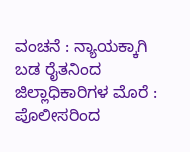ವಂಚನೆ : ನ್ಯಾಯಕ್ಕಾಗಿ ಬಡ ರೈತನಿಂದ ಜಿಲ್ಲಾಧಿಕಾರಿಗಳ ಮೊರೆ : ಪೊಲೀಸರಿಂದ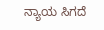ನ್ಯಾಯ ಸಿಗದೆ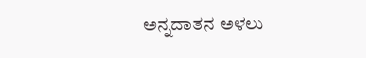ಅನ್ನದಾತನ ಅಳಲು